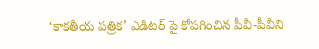‘కాకతీయ పత్రిక’ ఎడిటర్ పై కోపగించిన పీవీ-పీవీని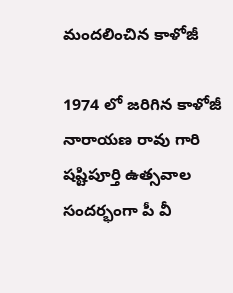మందలించిన కాళోజీ

1974 లో జరిగిన కాళోజీ నారాయణ రావు గారి షష్టిపూర్తి ఉత్సవాల సందర్భంగా పీ వీ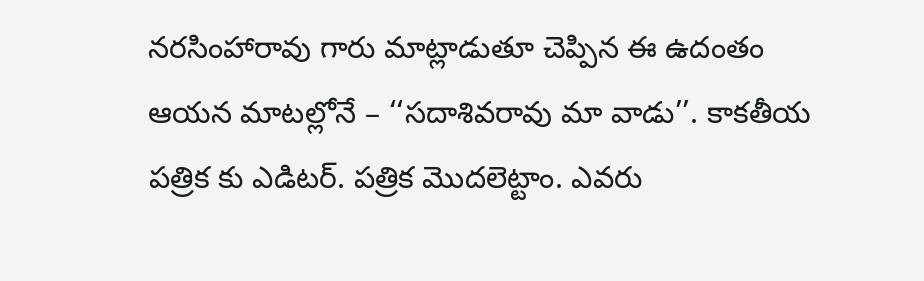నరసింహారావు గారు మాట్లాడుతూ చెప్పిన ఈ ఉదంతం ఆయన మాటల్లోనే – ‘‘సదాశివరావు మా వాడు’’. కాకతీయ పత్రిక కు ఎడిటర్. పత్రిక మొదలెట్టాం. ఎవరు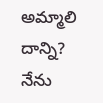అమ్మాలి దాన్ని? నేను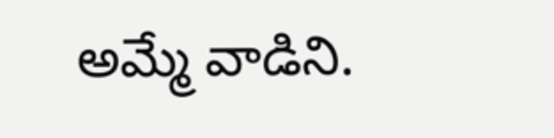అమ్మే వాడిని.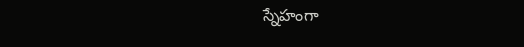స్నేహంగా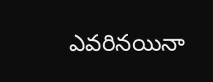ఎవరినయినా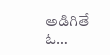అడిగితే ఓ…